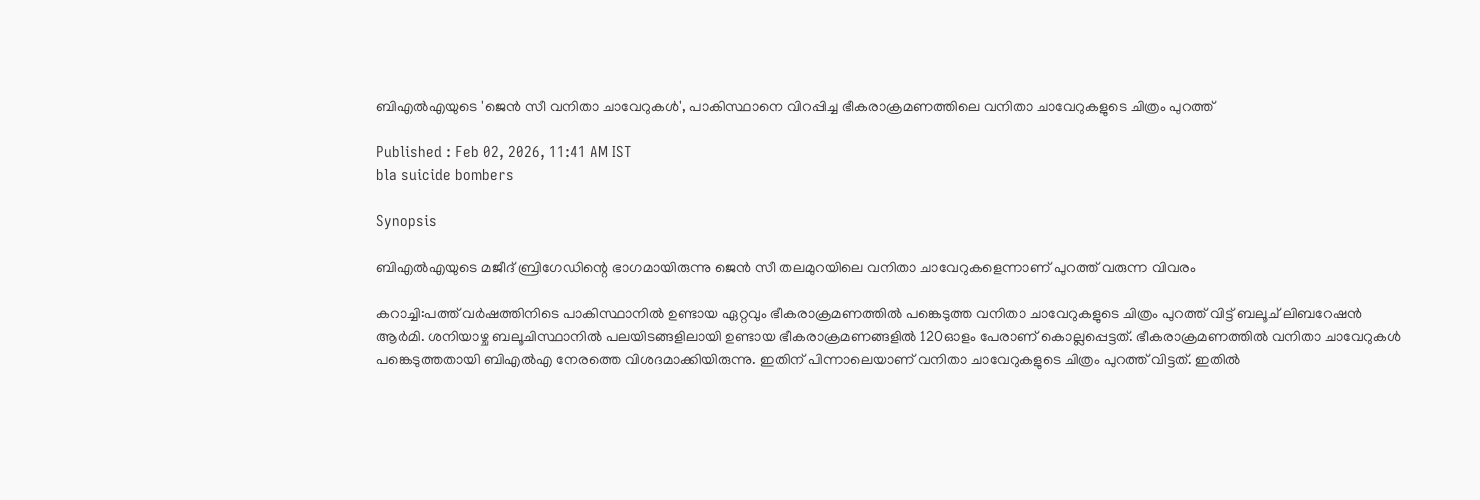ബിഎൽഎയുടെ 'ജെൻ സീ വനിതാ ചാവേറുകൾ', പാകിസ്ഥാനെ വിറപ്പിച്ച ഭീകരാക്രമണത്തിലെ വനിതാ ചാവേറുകളുടെ ചിത്രം പുറത്ത്

Published : Feb 02, 2026, 11:41 AM IST
bla suicide bombers

Synopsis

ബിഎൽഎയുടെ മജീദ് ബ്രിഗേഡിന്റെ ഭാഗമായിരുന്നു ജെൻ സീ തലമുറയിലെ വനിതാ ചാവേറുകളെന്നാണ് പുറത്ത് വരുന്ന വിവരം

കറാച്ചി:പത്ത് വർഷത്തിനിടെ പാകിസ്ഥാനിൽ ഉണ്ടായ ഏറ്റവും ഭീകരാക്രമണത്തിൽ പങ്കെടുത്ത വനിതാ ചാവേറുകളുടെ ചിത്രം പുറത്ത് വിട്ട് ബലൂച് ലിബറേഷൻ ആർമി. ശനിയാഴ്ച ബലൂചിസ്ഥാനിൽ പലയിടങ്ങളിലായി ഉണ്ടായ ഭീകരാക്രമണങ്ങളിൽ 120ഓളം പേരാണ് കൊല്ലപ്പെട്ടത്. ഭീകരാക്രമണത്തിൽ വനിതാ ചാവേറുകൾ പങ്കെടുത്തതായി ബിഎൽഎ നേരത്തെ വിശദമാക്കിയിരുന്നു. ഇതിന് പിന്നാലെയാണ് വനിതാ ചാവേറുകളുടെ ചിത്രം പുറത്ത് വിട്ടത്. ഇതിൽ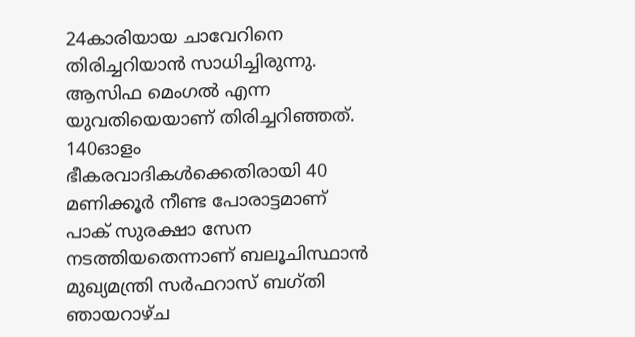24കാരിയായ ചാവേറിനെ തിരിച്ചറിയാൻ സാധിച്ചിരുന്നു. ആസിഫ മെംഗൽ എന്ന യുവതിയെയാണ് തിരിച്ചറിഞ്ഞത്. 140ഓളം ഭീകരവാദികൾക്കെതിരായി 40 മണിക്കൂർ നീണ്ട പോരാട്ടമാണ് പാക് സുരക്ഷാ സേന നടത്തിയതെന്നാണ് ബലൂചിസ്ഥാൻ മുഖ്യമന്ത്രി സർഫറാസ് ബഗ്തി ഞായറാഴ്ച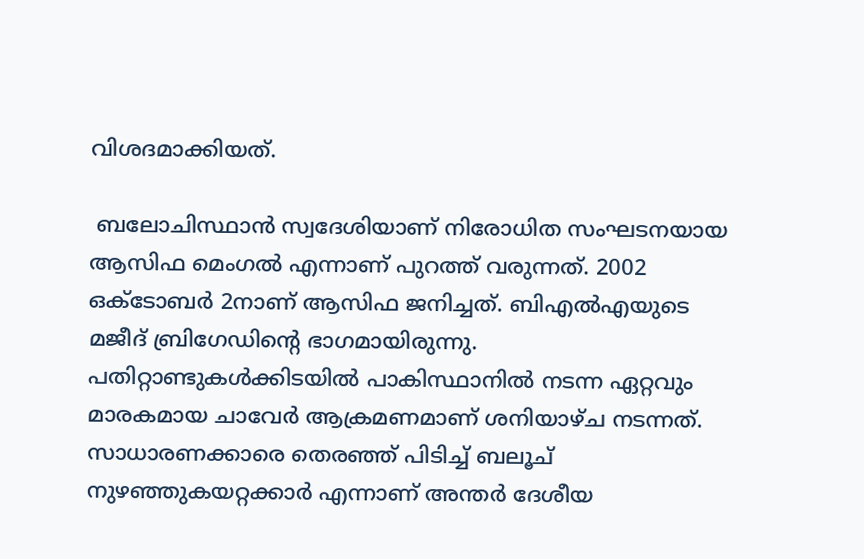വിശദമാക്കിയത്.

 ബലോചിസ്ഥാൻ സ്വദേശിയാണ് നിരോധിത സംഘടനയായ ആസിഫ മെംഗൽ എന്നാണ് പുറത്ത് വരുന്നത്. 2002 ഒക്ടോബർ 2നാണ് ആസിഫ ജനിച്ചത്. ബിഎൽഎയുടെ മജീദ് ബ്രിഗേഡിന്റെ ഭാഗമായിരുന്നു. പതിറ്റാണ്ടുകൾക്കിടയിൽ പാകിസ്ഥാനിൽ നടന്ന ഏറ്റവും മാരകമായ ചാവേർ ആക്രമണമാണ് ശനിയാഴ്ച നടന്നത്. സാധാരണക്കാരെ തെരഞ്ഞ് പിടിച്ച് ബലൂച് നുഴഞ്ഞുകയറ്റക്കാർ എന്നാണ് അന്തർ ദേശീയ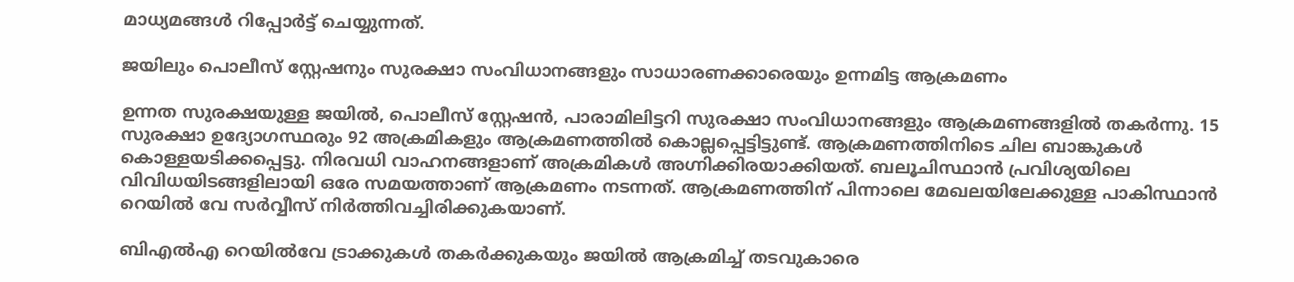മാധ്യമങ്ങൾ റിപ്പോർട്ട് ചെയ്യുന്നത്.

ജയിലും പൊലീസ് സ്റ്റേഷനും സുരക്ഷാ സംവിധാനങ്ങളും സാധാരണക്കാരെയും ഉന്നമിട്ട ആക്രമണം

ഉന്നത സുരക്ഷയുള്ള ജയിൽ, പൊലീസ് സ്റ്റേഷൻ, പാരാമിലിട്ടറി സുരക്ഷാ സംവിധാനങ്ങളും ആക്രമണങ്ങളിൽ തകർന്നു. 15 സുരക്ഷാ ഉദ്യോഗസ്ഥരും 92 അക്രമികളും ആക്രമണത്തിൽ കൊല്ലപ്പെട്ടിട്ടുണ്ട്. ആക്രമണത്തിനിടെ ചില ബാങ്കുകൾ കൊള്ളയടിക്കപ്പെട്ടു. നിരവധി വാഹനങ്ങളാണ് അക്രമികൾ അഗ്നിക്കിരയാക്കിയത്. ബലൂചിസ്ഥാൻ പ്രവിശ്യയിലെ വിവിധയിടങ്ങളിലായി ഒരേ സമയത്താണ് ആക്രമണം നടന്നത്. ആക്രമണത്തിന് പിന്നാലെ മേഖലയിലേക്കുള്ള പാകിസ്ഥാൻ റെയിൽ വേ സർവ്വീസ് നിർത്തിവച്ചിരിക്കുകയാണ്.

ബിഎൽഎ റെയിൽവേ ട്രാക്കുകൾ തകർക്കുകയും ജയിൽ ആക്രമിച്ച് തടവുകാരെ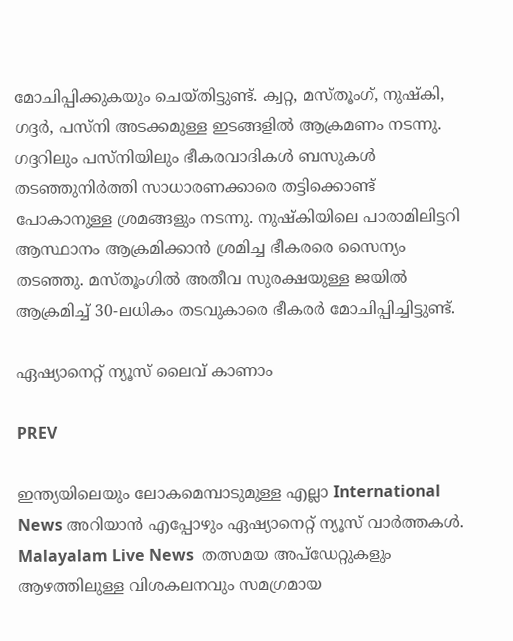മോചിപ്പിക്കുകയും ചെയ്തിട്ടുണ്ട്. ക്വറ്റ, മസ്തൂംഗ്, നുഷ്കി, ഗദ്ദർ, പസ്നി അടക്കമുള്ള ഇടങ്ങളിൽ ആക്രമണം നടന്നു. ഗദ്ദറിലും പസ്നിയിലും ഭീകരവാദികൾ ബസുകൾ തടഞ്ഞുനിർത്തി സാധാരണക്കാരെ തട്ടിക്കൊണ്ട് പോകാനുള്ള ശ്രമങ്ങളും നടന്നു. നുഷ്കിയിലെ പാരാമിലിട്ടറി ആസ്ഥാനം ആക്രമിക്കാൻ ശ്രമിച്ച ഭീകരരെ സൈന്യം തടഞ്ഞു. മസ്തൂംഗിൽ അതീവ സുരക്ഷയുള്ള ജയിൽ ആക്രമിച്ച് 30-ലധികം തടവുകാരെ ഭീകരർ മോചിപ്പിച്ചിട്ടുണ്ട്.

ഏഷ്യാനെറ്റ് ന്യൂസ് ലൈവ് കാണാം

PREV

ഇന്ത്യയിലെയും ലോകമെമ്പാടുമുള്ള എല്ലാ International News അറിയാൻ എപ്പോഴും ഏഷ്യാനെറ്റ് ന്യൂസ് വാർത്തകൾ. Malayalam Live News  തത്സമയ അപ്‌ഡേറ്റുകളും ആഴത്തിലുള്ള വിശകലനവും സമഗ്രമായ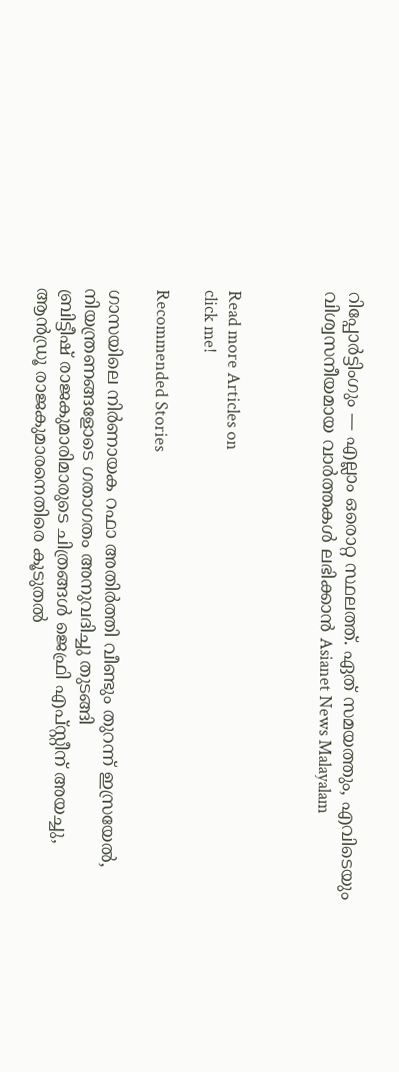റിപ്പോർട്ടിംഗും — എല്ലാം ഒരൊറ്റ സ്ഥലത്ത്. ഏത് സമയത്തും, എവിടെയും വിശ്വസനീയമായ വാർത്തകൾ ലഭിക്കാൻ Asianet News Malayalam



Read more Articles on
click me!

Recommended Stories

ഗാസയിലെ നിർണായക റഫാ അതിർത്തി വീണ്ടും തുറന്ന് ഇസ്രയേൽ, നിയന്ത്രണങ്ങളോടെ ഗതാഗതം അനുവദിച്ചു തുടങ്ങി
ബ്രിട്ടീഷ് രാജകുമാരിമാരുടെ ചിത്രങ്ങൾ ജെഫ്രി എപ്സ്റ്റീന് അയച്ചു, ആൻഡ്രൂ രാജകുമാരനെതിരെ കൂടുതൽ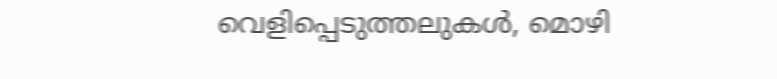വെളിപ്പെടുത്തലുകൾ, മൊഴി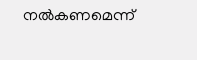നൽകണമെന്ന്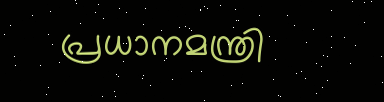പ്രധാനമന്ത്രി